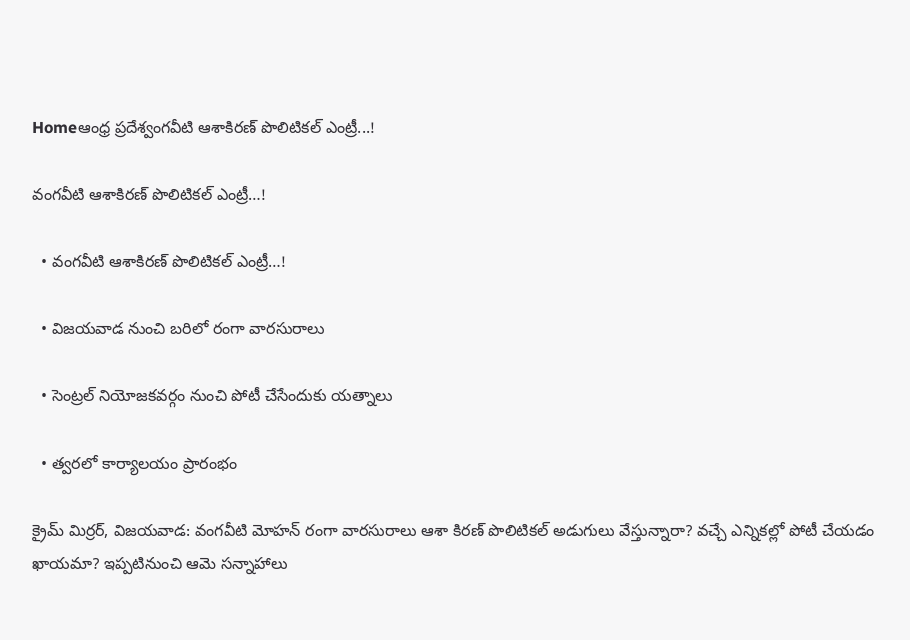Homeఆంధ్ర ప్రదేశ్వంగవీటి ఆశాకిరణ్ పొలిటికల్ ఎంట్రీ...!

వంగవీటి ఆశాకిరణ్ పొలిటికల్ ఎంట్రీ…!

  • వంగవీటి ఆశాకిరణ్ పొలిటికల్ ఎంట్రీ…!

  • విజయవాడ నుంచి బరిలో రంగా వారసురాలు

  • సెంట్రల్ నియోజకవర్గం నుంచి పోటీ చేసేందుకు యత్నాలు

  • త్వరలో కార్యాలయం ప్రారంభం

క్రైమ్ మిర్రర్, విజయవాడ: వంగవీటి మోహన్ రంగా వారసురాలు ఆశా కిరణ్ పొలిటికల్ అడుగులు వేస్తున్నారా? వచ్చే ఎన్నికల్లో పోటీ చేయడం ఖాయమా? ఇప్పటినుంచి ఆమె సన్నాహాలు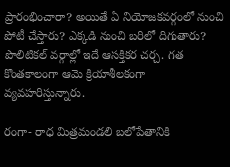ప్రారంభించారా? అయితే ఏ నియోజకవర్గంలో నుంచి పోటీ చేస్తారు? ఎక్కడి నుంచి బరిలో దిగుతారు? పొలిటికల్ వర్గాల్లో ఇదే ఆసక్తికర చర్చ. గత కొంతకాలంగా ఆమె క్రియాశీలకంగా వ్యవహరిస్తున్నారు.

రంగా- రాధ మిత్రమండలి బలోపేతానికి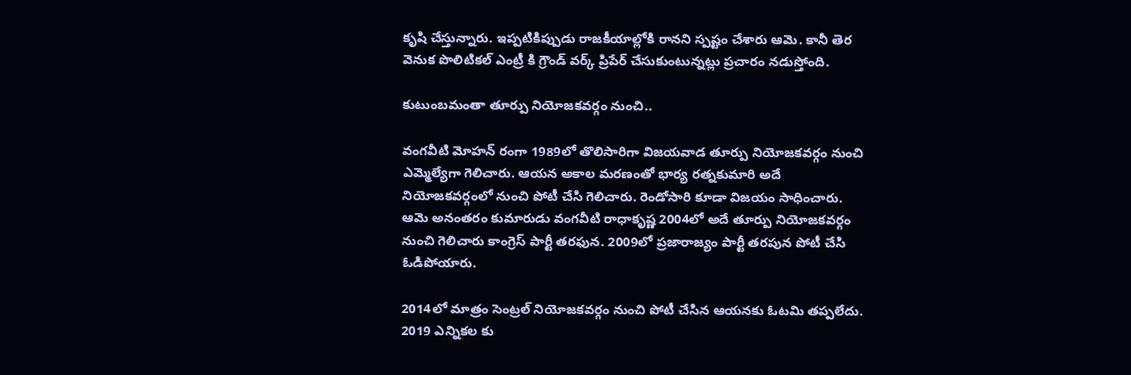కృషి చేస్తున్నారు. ఇప్పటికిప్పుడు రాజకీయాల్లోకి రానని స్పష్టం చేశారు ఆమె. కానీ తెర వెనుక పొలిటికల్ ఎంట్రీ కి గ్రౌండ్ వర్క్ ప్రిపేర్ చేసుకుంటున్నట్లు ప్రచారం నడుస్తోంది.

కుటుంబమంతా తూర్పు నియోజకవర్గం నుంచి..

వంగవీటి మోహన్ రంగా 1989లో తొలిసారిగా విజయవాడ తూర్పు నియోజకవర్గం నుంచి ఎమ్మెల్యేగా గెలిచారు. ఆయన అకాల మరణంతో భార్య రత్నకుమారి అదే నియోజకవర్గంలో నుంచి పోటీ చేసి గెలిచారు. రెండోసారి కూడా విజయం సాధించారు. ఆమె అనంతరం కుమారుడు వంగవీటి రాధాకృష్ణ 2004లో అదే తూర్పు నియోజకవర్గం నుంచి గెలిచారు కాంగ్రెస్ పార్టీ తరఫున. 2009లో ప్రజారాజ్యం పార్టీ తరపున పోటీ చేసి ఓడిపోయారు.

2014లో మాత్రం సెంట్రల్ నియోజకవర్గం నుంచి పోటీ చేసిన ఆయనకు ఓటమి తప్పలేదు. 2019 ఎన్నికల కు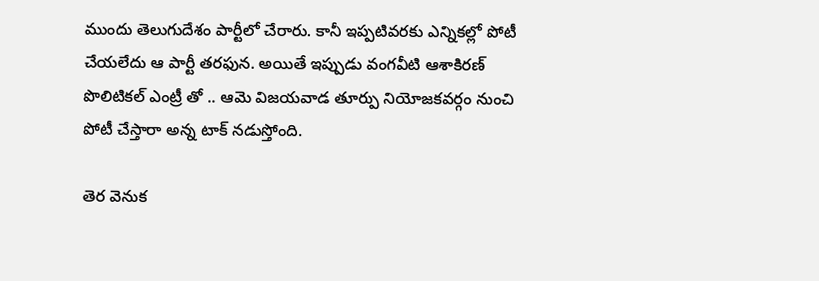ముందు తెలుగుదేశం పార్టీలో చేరారు. కానీ ఇప్పటివరకు ఎన్నికల్లో పోటీ చేయలేదు ఆ పార్టీ తరఫున. అయితే ఇప్పుడు వంగవీటి ఆశాకిరణ్ పొలిటికల్ ఎంట్రీ తో .. ఆమె విజయవాడ తూర్పు నియోజకవర్గం నుంచి పోటీ చేస్తారా అన్న టాక్ నడుస్తోంది.

తెర వెనుక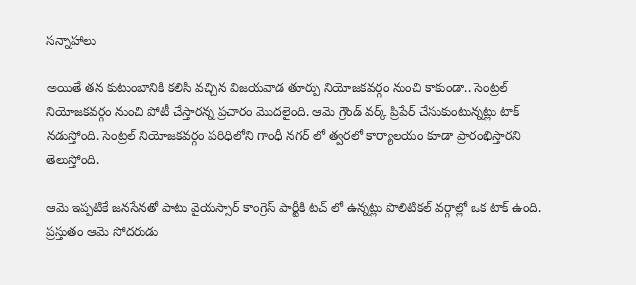సన్నాహాలు

అయితే తన కుటుంబానికి కలిసి వచ్చిన విజయవాడ తూర్పు నియోజకవర్గం నుంచి కాకుండా.. సెంట్రల్ నియోజకవర్గం నుంచి పోటీ చేస్తారన్న ప్రచారం మొదలైంది. ఆమె గ్రౌండ్ వర్క్ ప్రిపేర్ చేసుకుంటున్నట్లు టాక్ నడుస్తోంది. సెంట్రల్ నియోజకవర్గం పరిధిలోని గాంధీ నగర్ లో త్వరలో కార్యాలయం కూడా ప్రారంభిస్తారని తెలుస్తోంది.

ఆమె ఇప్పటికే జనసేనతో పాటు వైయస్సార్ కాంగ్రెస్ పార్టీకి టచ్ లో ఉన్నట్లు పొలిటికల్ వర్గాల్లో ఒక టాక్ ఉంది. ప్రస్తుతం ఆమె సోదరుడు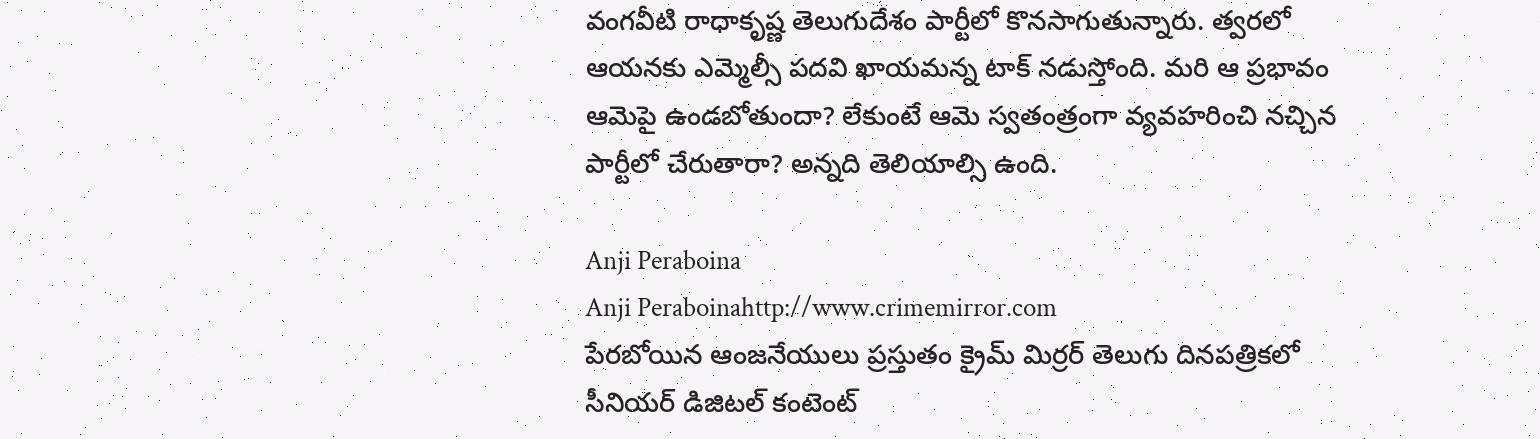వంగవీటి రాధాకృష్ణ తెలుగుదేశం పార్టీలో కొనసాగుతున్నారు. త్వరలో ఆయనకు ఎమ్మెల్సీ పదవి ఖాయమన్న టాక్ నడుస్తోంది. మరి ఆ ప్రభావం ఆమెపై ఉండబోతుందా? లేకుంటే ఆమె స్వతంత్రంగా వ్యవహరించి నచ్చిన పార్టీలో చేరుతారా? అన్నది తెలియాల్సి ఉంది.

Anji Peraboina
Anji Peraboinahttp://www.crimemirror.com
పేరబోయిన ఆంజనేయులు ప్రస్తుతం క్రైమ్ మిర్రర్ తెలుగు దినపత్రికలో సీనియర్ డిజిటల్ కంటెంట్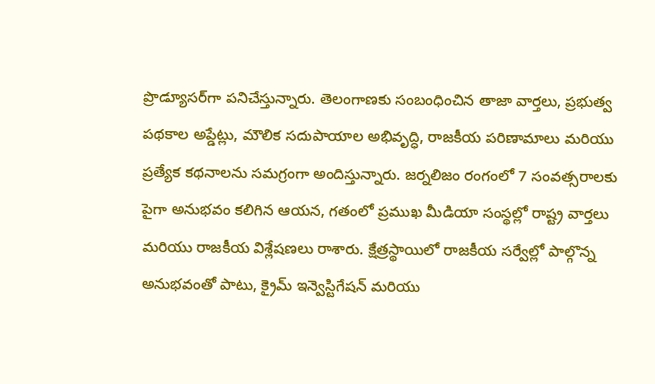ప్రొడ్యూసర్‌గా పనిచేస్తున్నారు. తెలంగాణకు సంబంధించిన తాజా వార్తలు, ప్రభుత్వ పథకాల అప్డేట్లు, మౌలిక సదుపాయాల అభివృద్ధి, రాజకీయ పరిణామాలు మరియు ప్రత్యేక కథనాలను సమగ్రంగా అందిస్తున్నారు. జర్నలిజం రంగంలో 7 సంవత్సరాలకు పైగా అనుభవం కలిగిన ఆయన, గతంలో ప్రముఖ మీడియా సంస్థల్లో రాష్ట్ర వార్తలు మరియు రాజకీయ విశ్లేషణలు రాశారు. క్షేత్రస్థాయిలో రాజకీయ సర్వేల్లో పాల్గొన్న అనుభవంతో పాటు, క్రైమ్ ఇన్వెస్టిగేషన్ మరియు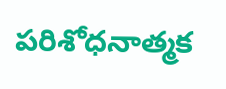పరిశోధనాత్మక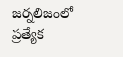జర్నలిజంలో ప్రత్యేక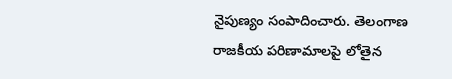నైపుణ్యం సంపాదించారు. తెలంగాణ రాజకీయ పరిణామాలపై లోతైన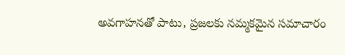అవగాహనతో పాటు, ప్రజలకు నమ్మకమైన సమాచారం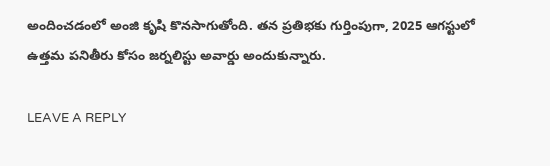అందించడంలో అంజి కృషి కొనసాగుతోంది. తన ప్రతిభకు గుర్తింపుగా, 2025 ఆగస్టులో ఉత్తమ పనితీరు కోసం జర్నలిస్టు అవార్డు అందుకున్నారు.

LEAVE A REPLY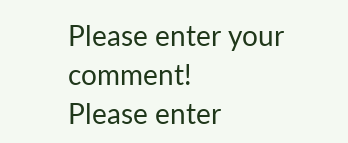Please enter your comment!
Please enter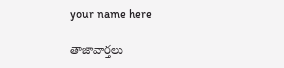your name here

తాజావార్తలు